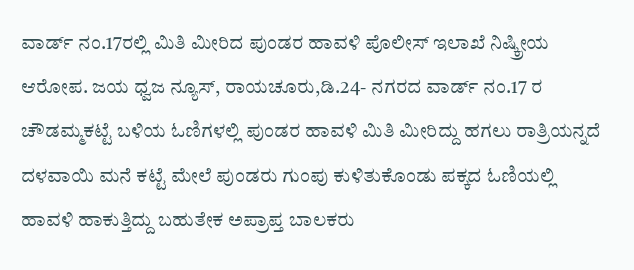ವಾರ್ಡ್ ನಂ.17ರಲ್ಲಿ ಮಿತಿ ಮೀರಿದ ಪುಂಡರ ಹಾವಳಿ ಪೊಲೀಸ್ ಇಲಾಖೆ ನಿಷ್ಕ್ರೀಯ ಆರೋಪ. ಜಯ ಧ್ವಜ ನ್ಯೂಸ್, ರಾಯಚೂರು,ಡಿ.24- ನಗರದ ವಾರ್ಡ್ ನಂ.17 ರ ಚೌಡಮ್ಮಕಟ್ಟೆ ಬಳಿಯ ಓಣಿಗಳಲ್ಲಿ ಪುಂಡರ ಹಾವಳಿ ಮಿತಿ ಮೀರಿದ್ದು ಹಗಲು ರಾತ್ರಿಯನ್ನದೆ ದಳವಾಯಿ ಮನೆ ಕಟ್ಟೆ ಮೇಲೆ ಪುಂಡರು ಗುಂಪು ಕುಳಿತುಕೊಂಡು ಪಕ್ಕದ ಓಣಿಯಲ್ಲಿ ಹಾವಳಿ ಹಾಕುತ್ತಿದ್ದು ಬಹುತೇಕ ಅಪ್ರಾಪ್ತ ಬಾಲಕರು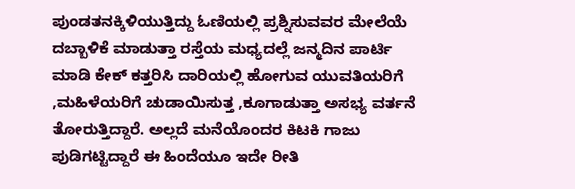ಪುಂಡತನಕ್ಕಿಳಿಯುತ್ತಿದ್ದು ಓಣಿಯಲ್ಲಿ ಪ್ರಶ್ನಿಸುವವರ ಮೇಲೆಯೆ ದಬ್ಬಾಳಿಕೆ ಮಾಡುತ್ತಾ ರಸ್ತೆಯ ಮಧ್ಯದಲ್ಲೆ ಜನ್ಮದಿನ ಪಾರ್ಟಿ ಮಾಡಿ ಕೇಕ್ ಕತ್ತರಿಸಿ ದಾರಿಯಲ್ಲಿ ಹೋಗುವ ಯುವತಿಯರಿಗೆ ,ಮಹಿಳೆಯರಿಗೆ ಚುಡಾಯಿಸುತ್ತ ,ಕೂಗಾಡುತ್ತಾ ಅಸಭ್ಯ ವರ್ತನೆ ತೋರುತ್ತಿದ್ದಾರೆ. ಅಲ್ಲದೆ ಮನೆಯೊಂದರ ಕಿಟಕಿ ಗಾಜು ಪುಡಿಗಟ್ಟಿದ್ದಾರೆ ಈ ಹಿಂದೆಯೂ ಇದೇ ರೀತಿ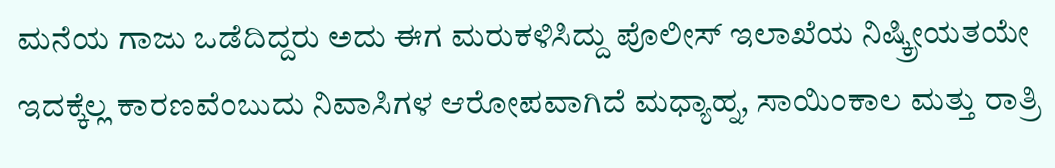ಮನೆಯ ಗಾಜು ಒಡೆದಿದ್ದರು ಅದು ಈಗ ಮರುಕಳಿಸಿದ್ದು ಪೊಲೀಸ್ ಇಲಾಖೆಯ ನಿಷ್ಕ್ರೀಯತಯೇ ಇದಕ್ಕೆಲ್ಲ ಕಾರಣವೆಂಬುದು ನಿವಾಸಿಗಳ ಆರೋಪವಾಗಿದೆ ಮಧ್ಯಾಹ್ನ, ಸಾಯಿಂಕಾಲ ಮತ್ತು ರಾತ್ರಿ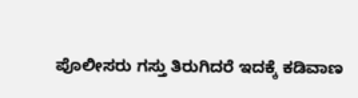ಪೊಲೀಸರು ಗಸ್ತು ತಿರುಗಿದರೆ ಇದಕ್ಕೆ ಕಡಿವಾಣ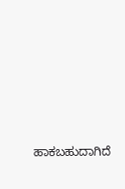ಹಾಕಬಹುದಾಗಿದೆ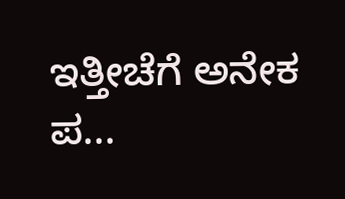ಇತ್ತೀಚೆಗೆ ಅನೇಕ ಪ...